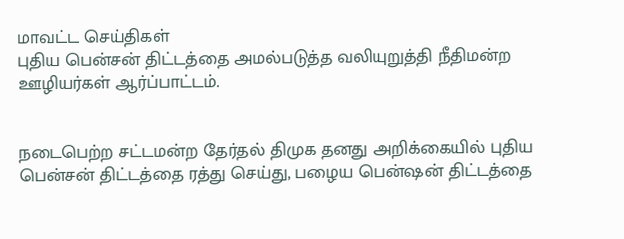மாவட்ட செய்திகள்
புதிய பென்சன் திட்டத்தை அமல்படுத்த வலியுறுத்தி நீதிமன்ற ஊழியர்கள் ஆர்ப்பாட்டம்.


நடைபெற்ற சட்டமன்ற தேர்தல் திமுக தனது அறிக்கையில் புதிய பென்சன் திட்டத்தை ரத்து செய்து, பழைய பென்ஷன் திட்டத்தை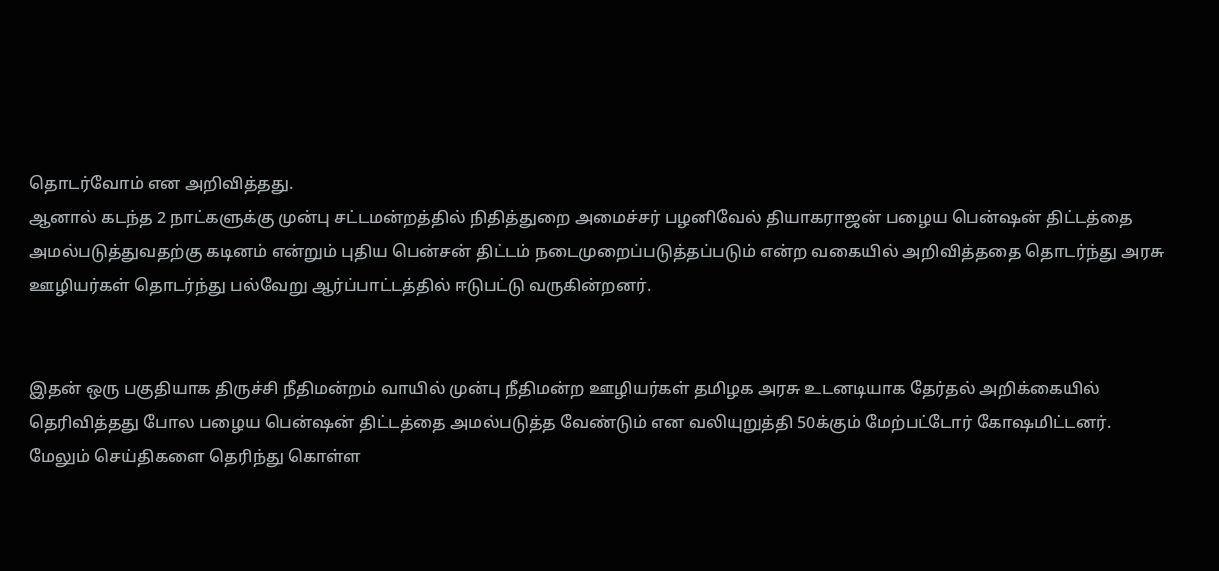தொடர்வோம் என அறிவித்தது.
ஆனால் கடந்த 2 நாட்களுக்கு முன்பு சட்டமன்றத்தில் நிதித்துறை அமைச்சர் பழனிவேல் தியாகராஜன் பழைய பென்ஷன் திட்டத்தை அமல்படுத்துவதற்கு கடினம் என்றும் புதிய பென்சன் திட்டம் நடைமுறைப்படுத்தப்படும் என்ற வகையில் அறிவித்ததை தொடர்ந்து அரசு ஊழியர்கள் தொடர்ந்து பல்வேறு ஆர்ப்பாட்டத்தில் ஈடுபட்டு வருகின்றனர்.


இதன் ஒரு பகுதியாக திருச்சி நீதிமன்றம் வாயில் முன்பு நீதிமன்ற ஊழியர்கள் தமிழக அரசு உடனடியாக தேர்தல் அறிக்கையில் தெரிவித்தது போல பழைய பென்ஷன் திட்டத்தை அமல்படுத்த வேண்டும் என வலியுறுத்தி 50க்கும் மேற்பட்டோர் கோஷமிட்டனர்.
மேலும் செய்திகளை தெரிந்து கொள்ள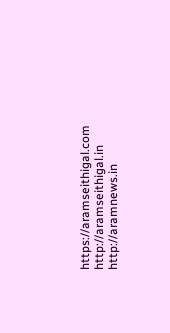https://aramseithigal.com http://aramseithigal.in http://aramnews.in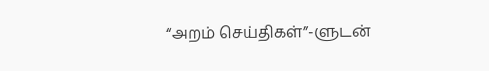“அறம் செய்திகள்”-ளுடன்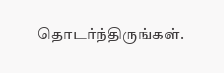தொடர்ந்திருங்கள்.